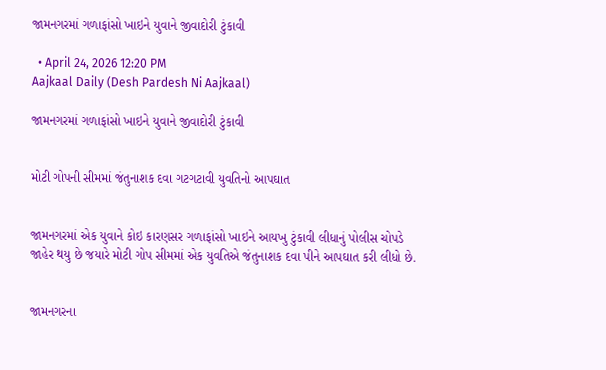જામનગરમાં ગળાફાંસો ખાઇને યુવાને જીવાદોરી ટુંકાવી

  • April 24, 2026 12:20 PM
Aajkaal Daily (Desh Pardesh Ni Aajkaal)

જામનગરમાં ગળાફાંસો ખાઇને યુવાને જીવાદોરી ટુંકાવી


મોટી ગોપની સીમમાં જંતુનાશક દવા ગટગટાવી યુવતિનો આપઘાત


જામનગરમાં એક યુવાને કોઇ કારણસર ગળાફાંસો ખાઇને આયખુ ટુંકાવી લીધાનું પોલીસ ચોપડે જાહેર થયુ છે જયારે મોટી ગોપ સીમમાં એક યુવતિએ જંતુનાશક દવા પીને આપઘાત કરી લીધો છે.


જામનગરના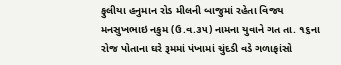ફુલીયા હનુમાન રોડ મીલની બાજુમાં રહેતા વિજય મનસુખભાઇ નકુમ (ઉ.વ.૩૫) નામના યુવાને ગત તા. ૧૬ના રોજ પોતાના ઘરે રૂમમાં પંખામાં ચુંદડી વડે ગળાફાંસો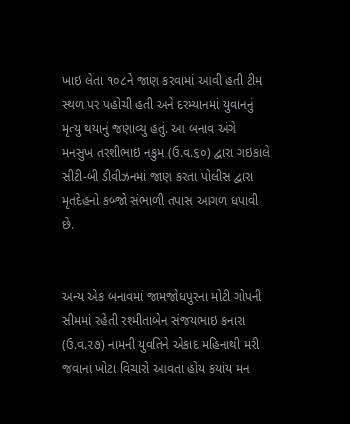ખાઇ લેતા ૧૦૮ને જાણ કરવામાં આવી હતી ટીમ સ્થળ પર પહોચી હતી અને દરમ્યાનમાં યુવાનનું મૃત્યુ થયાનું જણાવ્યુ હતું. આ બનાવ અંગે મનસુખ તરશીભાઇ નકુમ (ઉ.વ.૬૦) દ્વારા ગઇકાલે સીટી-બી ડીવીઝનમાં જાણ કરતા પોલીસ દ્વારા મૃતદેહનો કબ્જો સંભાળી તપાસ આગળ ધપાવી છે.


અન્ય એક બનાવમાં જામજોધપુરના મોટી ગોપની સીમમાં રહેતી રશ્મીતાબેન સંજયભાઇ કનારા (ઉ.વ.૨૭) નામની યુવતિને એકાદ મહિનાથી મરી જવાના ખોટા વિચારો આવતા હોય કયાંય મન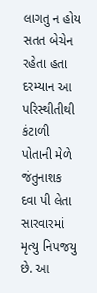લાગતુ ન હોય સતત બેચેન રહેતા હતા દરમ્યાન આ પરિસ્થીતીથી કંટાળી પોતાની મેળે જંતુનાશક દવા પી લેતા સારવારમાં મૃત્યુ નિપજયુ છે. આ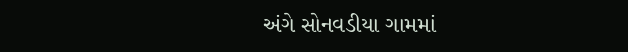અંગે સોનવડીયા ગામમાં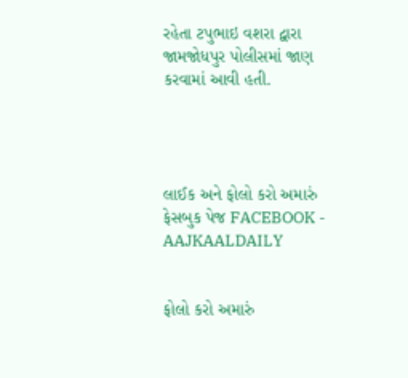રહેતા ટપુભાઇ વશરા દ્વારા જામજોધપુર પોલીસમાં જાણ કરવામાં આવી હતી.




લાઈક અને ફોલો કરો અમારું ફેસબુક પેજ FACEBOOK - AAJKAALDAILY


ફોલો કરો અમારું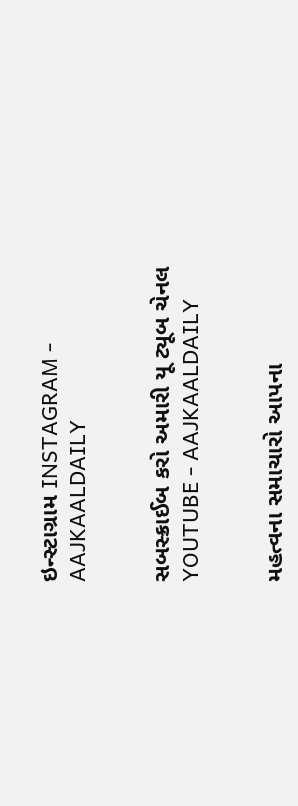ઇન્સ્ટાગ્રામ INSTAGRAM - AAJKAALDAILY


સબસ્ક્રાઈબ કરો અમારી યૂ ટ્યૂબ ચેનલ YOUTUBE - AAJKAALDAILY


મહત્વના સમાચારો આપના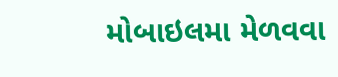મોબાઇલમા મેળવવા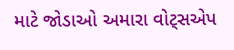માટે જોડાઓ અમારા વોટ્સએપ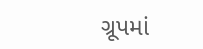ગ્રૂપમાં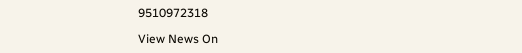9510972318

View News On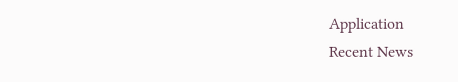Application
Recent News